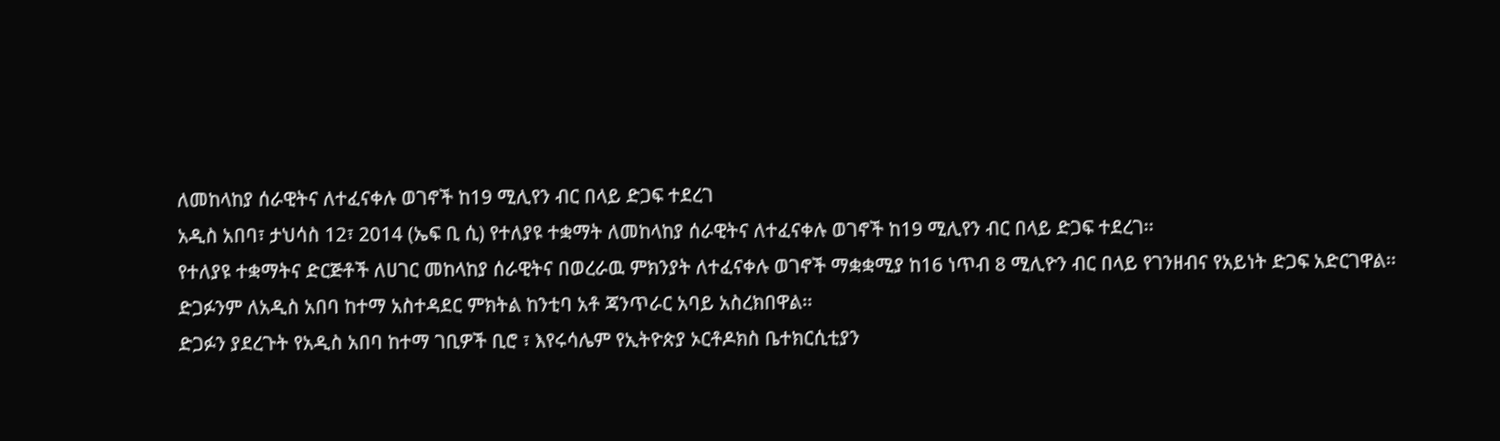ለመከላከያ ሰራዊትና ለተፈናቀሉ ወገኖች ከ19 ሚሊየን ብር በላይ ድጋፍ ተደረገ
አዲስ አበባ፣ ታህሳስ 12፣ 2014 (ኤፍ ቢ ሲ) የተለያዩ ተቋማት ለመከላከያ ሰራዊትና ለተፈናቀሉ ወገኖች ከ19 ሚሊየን ብር በላይ ድጋፍ ተደረገ፡፡
የተለያዩ ተቋማትና ድርጅቶች ለሀገር መከላከያ ሰራዊትና በወረራዉ ምክንያት ለተፈናቀሉ ወገኖች ማቋቋሚያ ከ16 ነጥብ 8 ሚሊዮን ብር በላይ የገንዘብና የአይነት ድጋፍ አድርገዋል፡፡
ድጋፉንም ለአዲስ አበባ ከተማ አስተዳደር ምክትል ከንቲባ አቶ ጃንጥራር አባይ አስረክበዋል፡፡
ድጋፉን ያደረጉት የአዲስ አበባ ከተማ ገቢዎች ቢሮ ፣ እየሩሳሌም የኢትዮጵያ ኦርቶዶክስ ቤተክርሲቲያን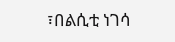፣በልሲቲ ነገሳ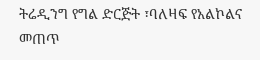ትሬዲንግ የግል ድርጅት ፣ባለዛፍ የአልኮልና መጠጥ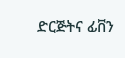ድርጅትና ፊቨን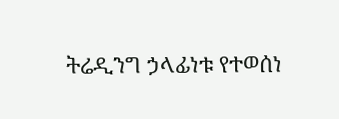ትሬዲንግ ኃላፊነቱ የተወሰነ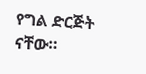የግል ድርጅት ናቸው።